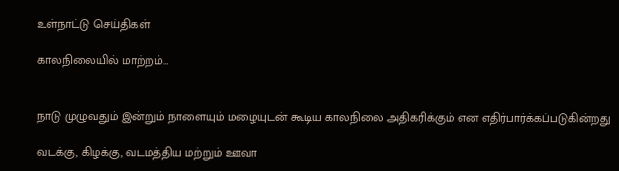உள்நாட்டு செய்திகள்

காலநிலையில் மாற்றம்…


நாடு முழுவதும் இன்றும் நாளையும் மழையுடன் கூடிய காலநிலை அதிகரிக்கும் என எதிர்பார்க்கப்படுகின்றது

வடக்கு, கிழக்கு, வடமத்திய மற்றும் ஊவா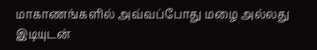மாகாணங்களில் அவ்வப்போது மழை அல்லது இடியுடன்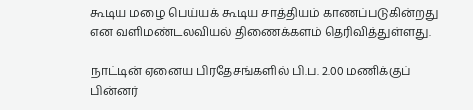கூடிய மழை பெய்யக் கூடிய சாத்தியம் காணப்படுகின்றது என வளிமண்டலவியல் திணைக்களம் தெரிவித்துள்ளது.

நாட்டின் ஏனைய பிரதேசங்களில் பி.ப. 2.00 மணிக்குப் பின்னர்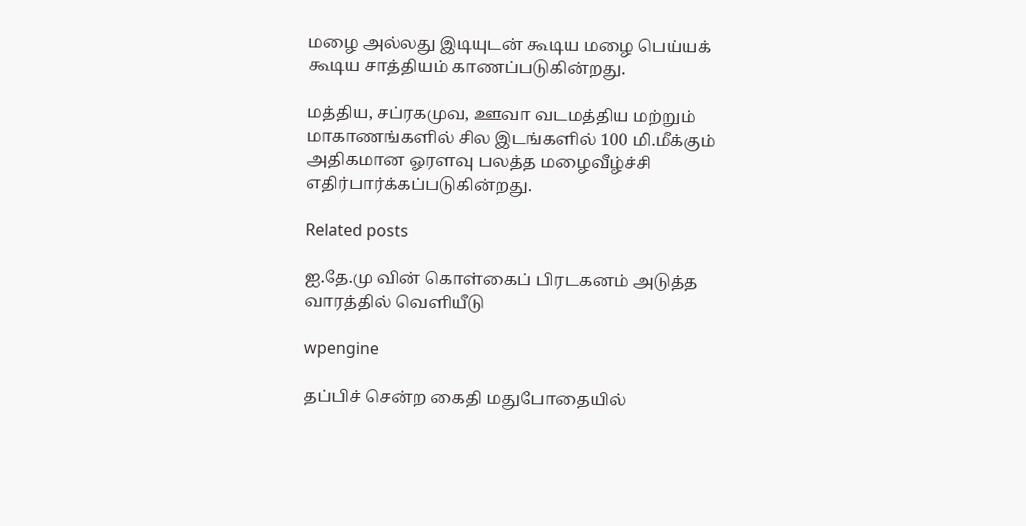மழை அல்லது இடியுடன் கூடிய மழை பெய்யக் கூடிய சாத்தியம் காணப்படுகின்றது.

மத்திய, சப்ரகமுவ, ஊவா வடமத்திய மற்றும் மாகாணங்களில் சில இடங்களில் 100 மி.மீக்கும் அதிகமான ஓரளவு பலத்த மழைவீழ்ச்சி எதிர்பார்க்கப்படுகின்றது.

Related posts

ஐ.தே.மு வின் கொள்கைப் பிரடகனம் அடுத்த வாரத்தில் வெளியீடு

wpengine

தப்பிச் சென்ற கைதி மதுபோதையில்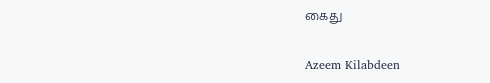கைது

Azeem Kilabdeen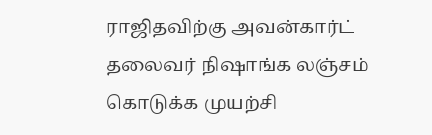ராஜிதவிற்கு அவன்கார்ட் தலைவர் நிஷாங்க லஞ்சம் கொடுக்க முயற்சி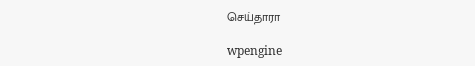செய்தாரா

wpengine